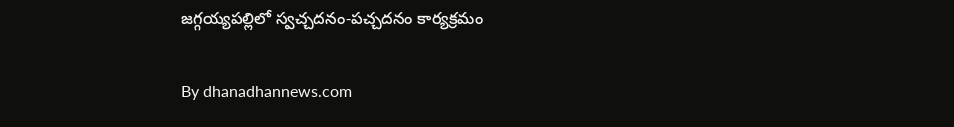జగ్గయ్యపల్లిలో స్వచ్చదనం-పచ్చదనం కార్యక్రమం

By dhanadhannews.com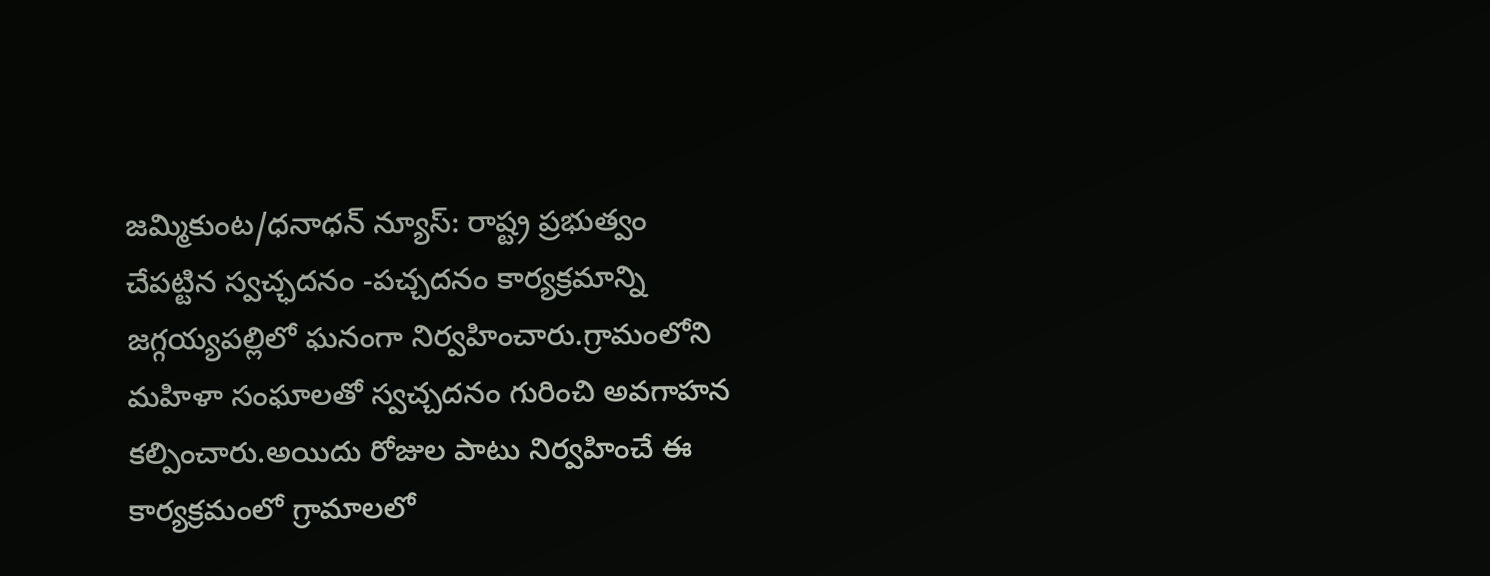జమ్మికుంట/ధనాధన్ న్యూస్: రాష్ట్ర ప్రభుత్వం చేపట్టిన స్వచ్ఛదనం -పచ్చదనం కార్యక్రమాన్ని జగ్గయ్యపల్లిలో ఘనంగా నిర్వహించారు.గ్రామంలోని మహిళా సంఘాలతో స్వచ్చదనం గురించి అవగాహన కల్పించారు.అయిదు రోజుల పాటు నిర్వహించే ఈ కార్యక్రమంలో గ్రామాలలో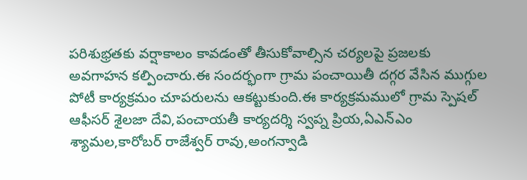పరిశుభ్రతకు వర్షాకాలం కావడంతో తీసుకోవాల్సిన చర్యలపై ప్రజలకు అవగాహన కల్పించారు.ఈ సందర్భంగా గ్రామ పంచాయితీ దగ్గర వేసిన ముగ్గుల పోటీ కార్యక్రమం చూపరులను ఆకట్టుకుంది.ఈ కార్యక్రమములో గ్రామ స్పెషల్ ఆఫీసర్ శైలజా దేవి,పంచాయతీ కార్యదర్శి స్వప్న ప్రియ,ఏఎన్ఎం శ్యామల,కారోబర్ రాజేశ్వర్ రావు,అంగన్వాడి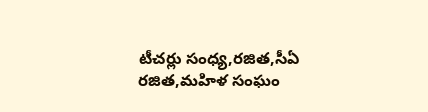టీచర్లు సంధ్య,రజిత,సీఏ రజిత,మహిళ సంఘం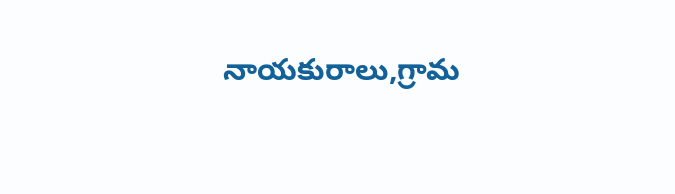నాయకురాలు,గ్రామ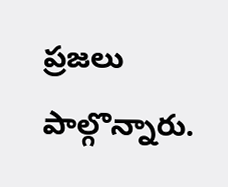ప్రజలు పాల్గొన్నారు.